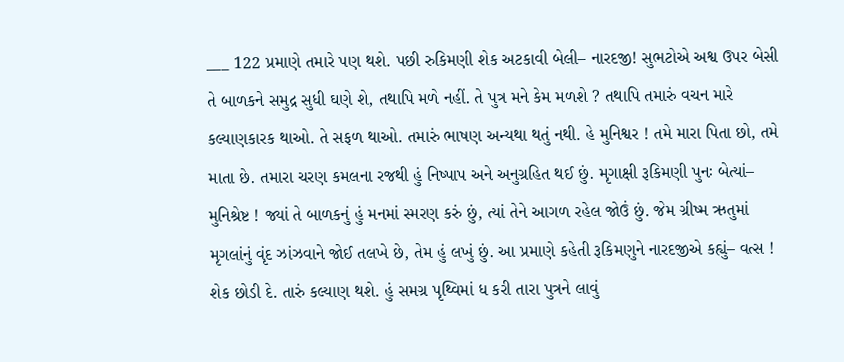___ 122 પ્રમાણે તમારે પણ થશે. પછી રુકિમણી શેક અટકાવી બેલી– નારદજી! સુભટોએ અશ્વ ઉપર બેસી તે બાળકને સમુદ્ર સુધી ઘણે શે, તથાપિ મળે નહીં. તે પુત્ર મને કેમ મળશે ? તથાપિ તમારું વચન મારે કલ્યાણકારક થાઓ. તે સફળ થાઓ. તમારું ભાષણ અન્યથા થતું નથી. હે મુનિશ્વર ! તમે મારા પિતા છો, તમે માતા છે. તમારા ચરણ કમલના રજથી હું નિષ્પાપ અને અનુગ્રહિત થઈ છું. મૃગાક્ષી રૂકિમણી પુનઃ બેત્યાં– મુનિશ્રેષ્ટ ! જ્યાં તે બાળકનું હું મનમાં સ્મરણ કરું છું, ત્યાં તેને આગળ રહેલ જોઉં છું. જેમ ગ્રીષ્મ ઋતુમાં મૃગલાંનું વૃંદ ઝાંઝવાને જોઈ તલખે છે, તેમ હું લખું છું. આ પ્રમાણે કહેતી રૂકિમણુને નારદજીએ કહ્યું– વત્સ ! શેક છોડી દે. તારું કલ્યાણ થશે. હું સમગ્ર પૃથ્વિમાં ધ કરી તારા પુત્રને લાવું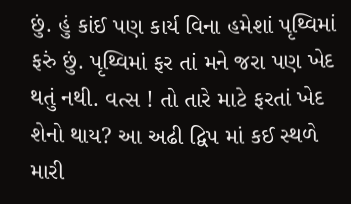છું. હું કાંઈ પણ કાર્ય વિના હમેશાં પૃથ્વિમાં ફરું છું. પૃથ્વિમાં ફર તાં મને જરા પણ ખેદ થતું નથી. વત્સ ! તો તારે માટે ફરતાં ખેદ શેનો થાય? આ અઢી દ્વિપ માં કઈ સ્થળે મારી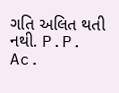ગતિ અલિત થતી નથી. P.P. Ac.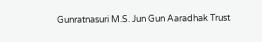Gunratnasuri M.S. Jun Gun Aaradhak Trust